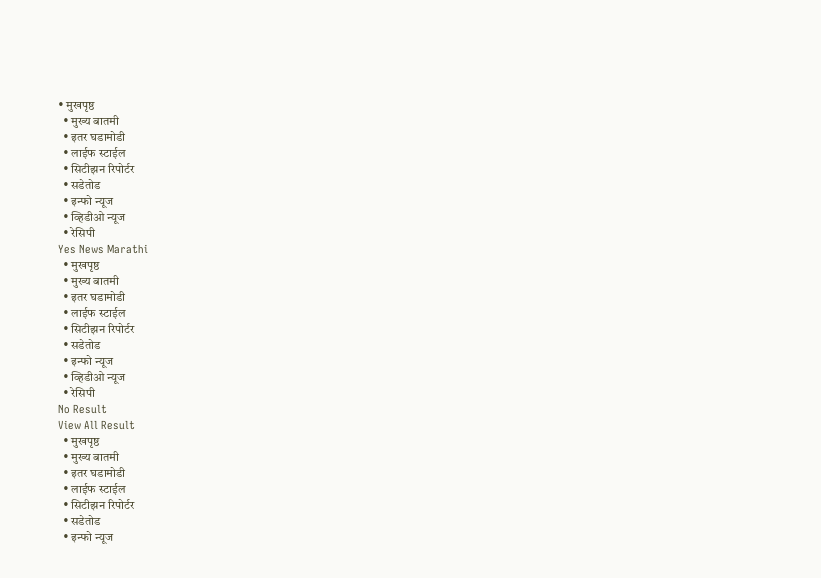• मुखपृष्ठ
  • मुख्य बातमी
  • इतर घडामोडी
  • लाईफ स्टाईल
  • सिटीझन रिपोर्टर
  • सडेतोड
  • इन्फो न्यूज
  • व्हिडीओ न्यूज
  • रेसिपी
Yes News Marathi
  • मुखपृष्ठ
  • मुख्य बातमी
  • इतर घडामोडी
  • लाईफ स्टाईल
  • सिटीझन रिपोर्टर
  • सडेतोड
  • इन्फो न्यूज
  • व्हिडीओ न्यूज
  • रेसिपी
No Result
View All Result
  • मुखपृष्ठ
  • मुख्य बातमी
  • इतर घडामोडी
  • लाईफ स्टाईल
  • सिटीझन रिपोर्टर
  • सडेतोड
  • इन्फो न्यूज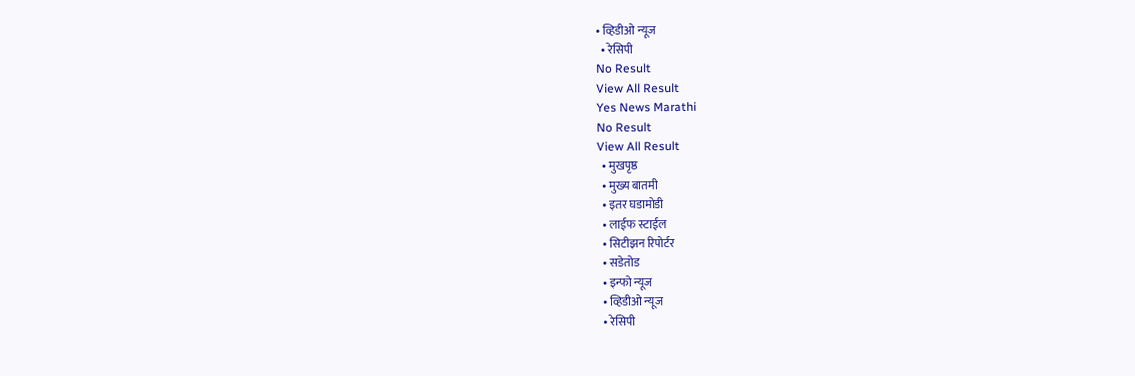• व्हिडीओ न्यूज
  • रेसिपी
No Result
View All Result
Yes News Marathi
No Result
View All Result
  • मुखपृष्ठ
  • मुख्य बातमी
  • इतर घडामोडी
  • लाईफ स्टाईल
  • सिटीझन रिपोर्टर
  • सडेतोड
  • इन्फो न्यूज
  • व्हिडीओ न्यूज
  • रेसिपी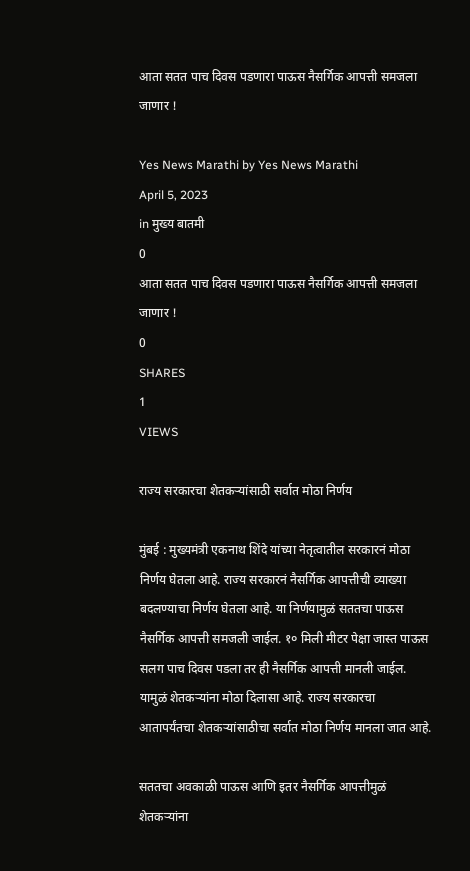आता सतत पाच दिवस पडणारा पाऊस नैसर्गिक आपत्ती समजला जाणार !

Yes News Marathi by Yes News Marathi
April 5, 2023
in मुख्य बातमी
0
आता सतत पाच दिवस पडणारा पाऊस नैसर्गिक आपत्ती समजला जाणार !
0
SHARES
1
VIEWS

राज्य सरकारचा शेतकऱ्यांसाठी सर्वात मोठा निर्णय

मुंबई : मुख्यमंत्री एकनाथ शिंदे यांच्या नेतृत्वातील सरकारनं मोठा निर्णय घेतला आहे. राज्य सरकारनं नैसर्गिक आपत्तीची व्याख्या बदलण्याचा निर्णय घेतला आहे. या निर्णयामुळं सततचा पाऊस नैसर्गिक आपत्ती समजली जाईल. १० मिली मीटर पेक्षा जास्त पाऊस सलग पाच दिवस पडला तर ही नैसर्गिक आपत्ती मानली जाईल. यामुळं शेतकऱ्यांना मोठा दिलासा आहे. राज्य सरकारचा आतापर्यंतचा शेतकऱ्यांसाठीचा सर्वात मोठा निर्णय मानला जात आहे.

सततचा अवकाळी पाऊस आणि इतर नैसर्गिक आपत्तीमुळं शेतकऱ्यांना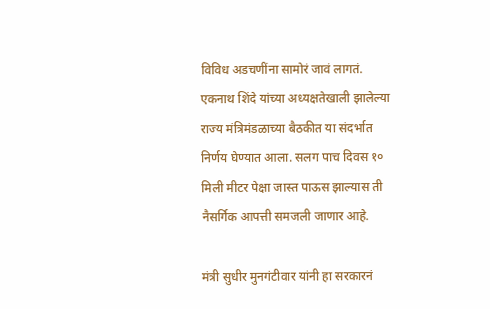विविध अडचणींना सामोरं जावं लागतं. एकनाथ शिंदे यांच्या अध्यक्षतेखाली झालेल्या राज्य मंत्रिमंडळाच्या बैठकीत या संदर्भात निर्णय घेण्यात आला. सलग पाच दिवस १० मिली मीटर पेक्षा जास्त पाऊस झाल्यास ती नैसर्गिक आपत्ती समजली जाणार आहे.

मंत्री सुधीर मुनगंटीवार यांनी हा सरकारनं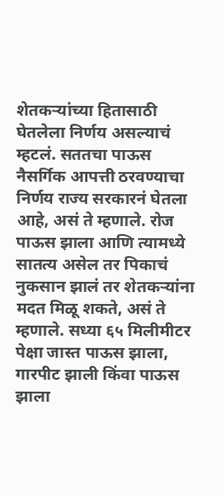शेतकऱ्यांच्या हितासाठी घेतलेला निर्णय असल्याचं म्हटलं. सततचा पाऊस नैसर्गिक आपत्ती ठरवण्याचा निर्णय राज्य सरकारनं घेतला आहे, असं ते म्हणाले. रोज पाऊस झाला आणि त्यामध्ये सातत्य असेल तर पिकाचं नुकसान झालं तर शेतकऱ्यांना मदत मिळू शकते, असं ते म्हणाले. सध्या ६५ मिलीमीटर पेक्षा जास्त पाऊस झाला, गारपीट झाली किंवा पाऊस झाला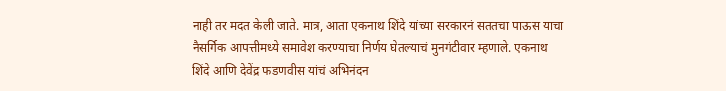नाही तर मदत केली जाते. मात्र, आता एकनाथ शिंदे यांच्या सरकारनं सततचा पाऊस याचा नैसर्गिक आपत्तीमध्ये समावेश करण्याचा निर्णय घेतल्याचं मुनगंटीवार म्हणाले. एकनाथ शिंदे आणि देवेंद्र फडणवीस यांचं अभिनंदन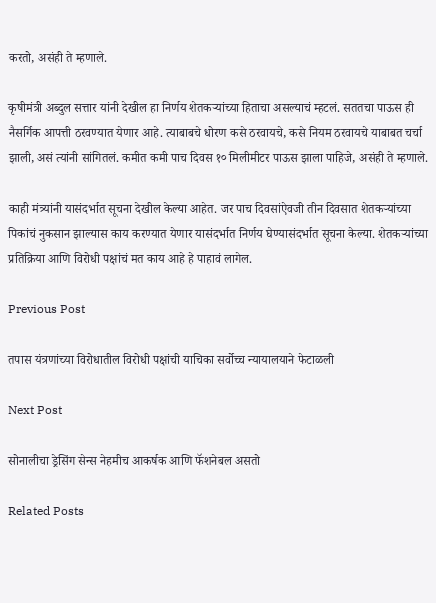करतो, असंही ते म्हणाले.

कृषीमंत्री अब्दुल सत्तार यांनी देखील हा निर्णय शेतकऱ्यांच्या हिताचा असल्याचं म्हटलं. सततचा पाऊस ही नैसर्गिक आपत्ती ठरवण्यात येणार आहे. त्याबाबचे धोरण कसे ठरवायचे, कसे नियम ठरवायचे याबाबत चर्चा झाली, असं त्यांनी सांगितलं. कमीत कमी पाच दिवस १० मिलीमीटर पाऊस झाला पाहिजे, असंही ते म्हणाले.

काही मंत्र्यांनी यासंदर्भात सूचना देखील केल्या आहेत. जर पाच दिवसांऐवजी तीन दिवसात शेतकऱ्यांच्या पिकांचं नुकसान झाल्यास काय करण्यात येणार यासंदर्भात निर्णय घेण्यासंदर्भात सूचना केल्या. शेतकऱ्यांच्या प्रतिक्रिया आणि विरोधी पक्षांचं मत काय आहे हे पाहावं लागेल.

Previous Post

तपास यंत्रणांच्या विरोधातील विरोधी पक्षांची याचिका सर्वोच्च न्यायालयाने फेटाळली

Next Post

सोनालीचा ड्रेसिंग सेन्स नेहमीच आकर्षक आणि फॅशनेबल असतो

Related Posts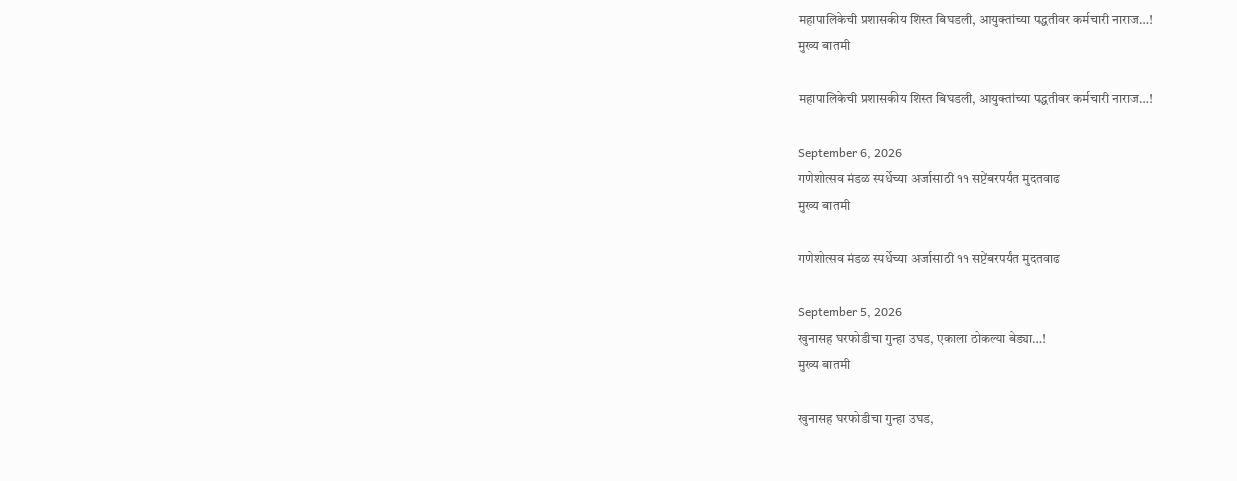महापालिकेची प्रशासकीय शिस्त बिघडली, आयुक्तांच्या पद्धतीवर कर्मचारी नाराज…!
मुख्य बातमी

महापालिकेची प्रशासकीय शिस्त बिघडली, आयुक्तांच्या पद्धतीवर कर्मचारी नाराज…!

September 6, 2026
गणेशोत्सव मंडळ स्पर्धेच्या अर्जासाठी ११ सप्टेंबरपर्यंत मुदतवाढ
मुख्य बातमी

गणेशोत्सव मंडळ स्पर्धेच्या अर्जासाठी ११ सप्टेंबरपर्यंत मुदतवाढ

September 5, 2026
खुनासह घरफोडीचा गुन्हा उघड, एकाला ठोकल्या बेड्या…!
मुख्य बातमी

खुनासह घरफोडीचा गुन्हा उघड,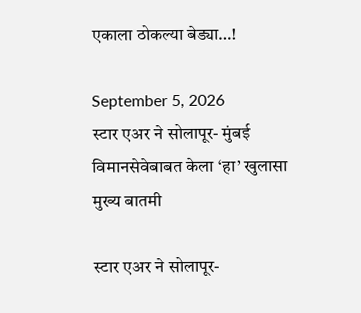एकाला ठोकल्या बेड्या…!

September 5, 2026
स्टार एअर ने सोलापूर- मुंबई विमानसेवेबाबत केला ‘हा’ खुलासा
मुख्य बातमी

स्टार एअर ने सोलापूर-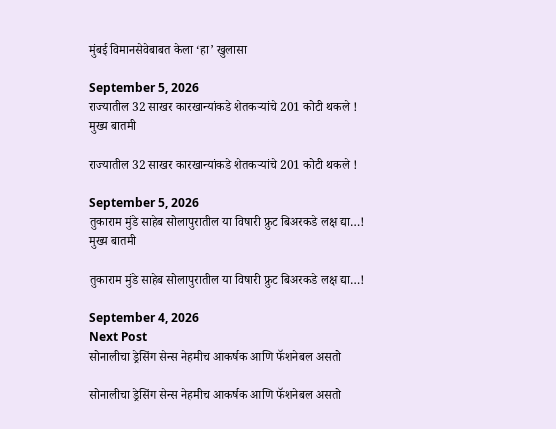मुंबई विमानसेवेबाबत केला ‘हा’ खुलासा

September 5, 2026
राज्यातील 32 साखर कारखान्यांकडे शेतकऱ्यांचे 201 कोटी थकले !
मुख्य बातमी

राज्यातील 32 साखर कारखान्यांकडे शेतकऱ्यांचे 201 कोटी थकले !

September 5, 2026
तुकाराम मुंडे साहेब सोलापुरातील या विषारी फ्रुट बिअरकडे लक्ष द्या…!
मुख्य बातमी

तुकाराम मुंडे साहेब सोलापुरातील या विषारी फ्रुट बिअरकडे लक्ष द्या…!

September 4, 2026
Next Post
सोनालीचा ड्रेसिंग सेन्स नेहमीच आकर्षक आणि फॅशनेबल असतो

सोनालीचा ड्रेसिंग सेन्स नेहमीच आकर्षक आणि फॅशनेबल असतो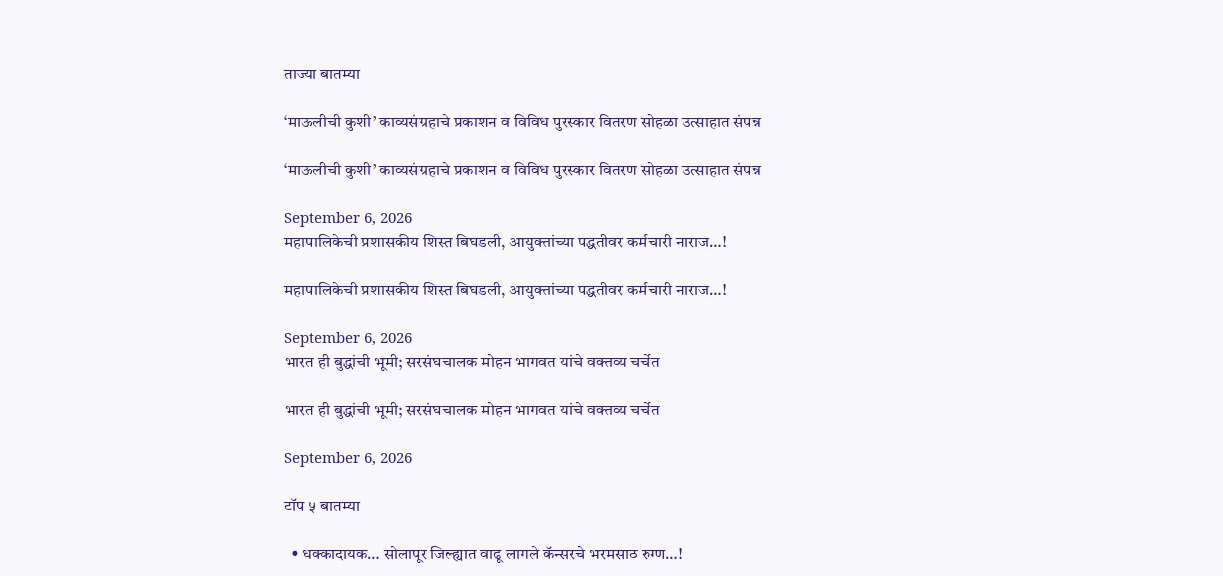ताज्या बातम्या

‘माऊलीची कुशी’ काव्यसंग्रहाचे प्रकाशन व विविध पुरस्कार वितरण सोहळा उत्साहात संपन्न

‘माऊलीची कुशी’ काव्यसंग्रहाचे प्रकाशन व विविध पुरस्कार वितरण सोहळा उत्साहात संपन्न

September 6, 2026
महापालिकेची प्रशासकीय शिस्त बिघडली, आयुक्तांच्या पद्धतीवर कर्मचारी नाराज…!

महापालिकेची प्रशासकीय शिस्त बिघडली, आयुक्तांच्या पद्धतीवर कर्मचारी नाराज…!

September 6, 2026
भारत ही बुद्धांची भूमी; सरसंघचालक मोहन भागवत यांचे वक्तव्य चर्चेत

भारत ही बुद्धांची भूमी; सरसंघचालक मोहन भागवत यांचे वक्तव्य चर्चेत

September 6, 2026

टॉप ५ बातम्या

  • धक्कादायक… सोलापूर जिल्ह्यात वाढू लागले कॅन्सरचे भरमसाठ रुग्ण…!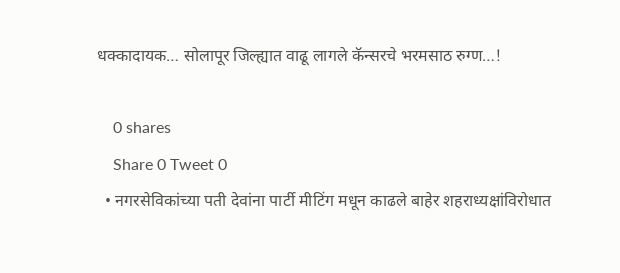धक्कादायक… सोलापूर जिल्ह्यात वाढू लागले कॅन्सरचे भरमसाठ रुग्ण…!

    0 shares
    Share 0 Tweet 0
  • नगरसेविकांच्या पती देवांना पार्टी मीटिंग मधून काढले बाहेर शहराध्यक्षांविरोधात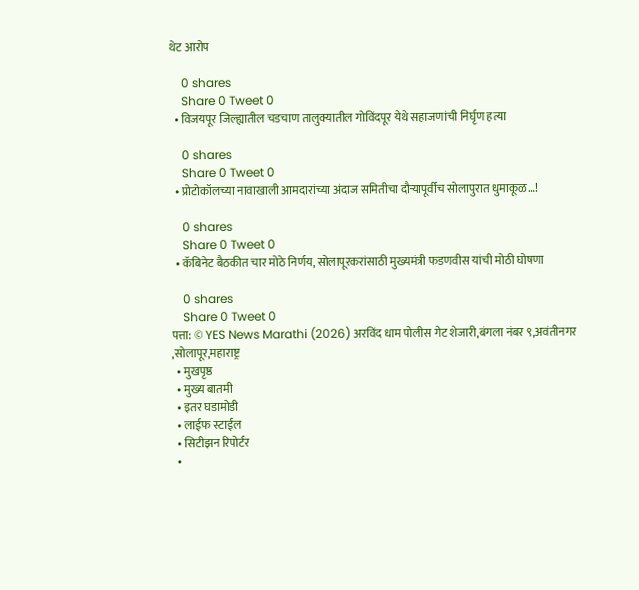थेट आरोप

    0 shares
    Share 0 Tweet 0
  • विजयपूर जिल्ह्यातील चडचाण तालुक्यातील गोविंदपूर येथे सहाजणांची निर्घृण हत्या

    0 shares
    Share 0 Tweet 0
  • प्रोटोकॉलच्या नावाखाली आमदारांच्या अंदाज समितीचा दौऱ्यापूर्वीच सोलापुरात धुमाकूळ…!

    0 shares
    Share 0 Tweet 0
  • कॅबिनेट बैठकीत चार मोठे निर्णय, सोलापूरकरांसाठी मुख्यमंत्री फडणवीस यांची मोठी घोषणा

    0 shares
    Share 0 Tweet 0
पत्ता: © YES News Marathi (2026) अरविंद धाम पोलीस गेट शेजारी,बंगला नंबर ९,अवंतीनगर ,सोलापूर,महाराष्ट्र
  • मुखपृष्ठ
  • मुख्य बातमी
  • इतर घडामोडी
  • लाईफ स्टाईल
  • सिटीझन रिपोर्टर
  •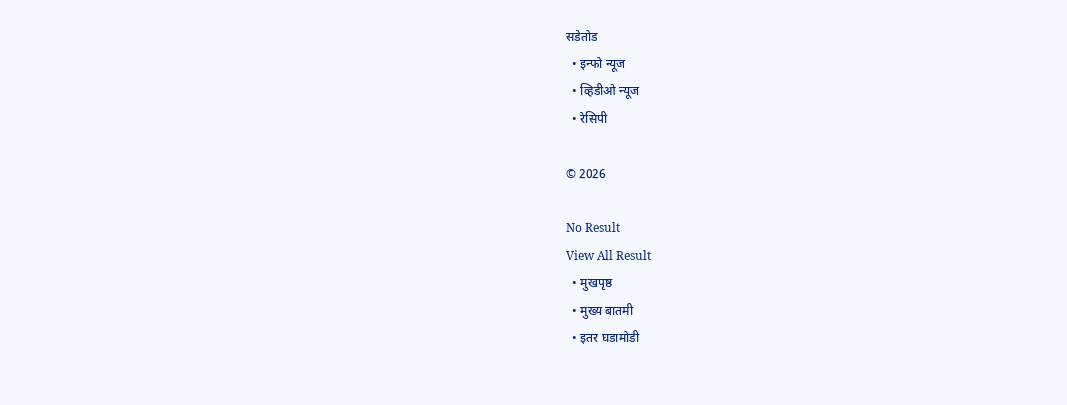सडेतोड
  • इन्फो न्यूज
  • व्हिडीओ न्यूज
  • रेसिपी

© 2026

No Result
View All Result
  • मुखपृष्ठ
  • मुख्य बातमी
  • इतर घडामोडी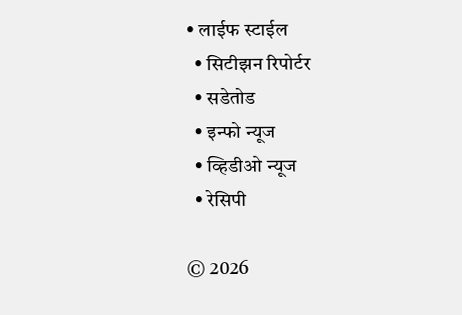• लाईफ स्टाईल
  • सिटीझन रिपोर्टर
  • सडेतोड
  • इन्फो न्यूज
  • व्हिडीओ न्यूज
  • रेसिपी

© 2026